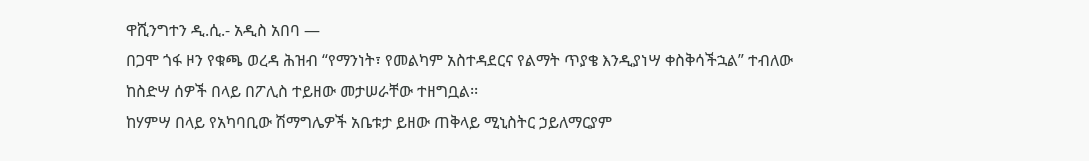ዋሺንግተን ዲ.ሲ.- አዲስ አበባ —
በጋሞ ጎፋ ዞን የቁጫ ወረዳ ሕዝብ “የማንነት፣ የመልካም አስተዳደርና የልማት ጥያቄ እንዲያነሣ ቀስቅሳችኋል” ተብለው ከስድሣ ሰዎች በላይ በፖሊስ ተይዘው መታሠራቸው ተዘግቧል፡፡
ከሃምሣ በላይ የአካባቢው ሽማግሌዎች አቤቱታ ይዘው ጠቅላይ ሚኒስትር ኃይለማርያም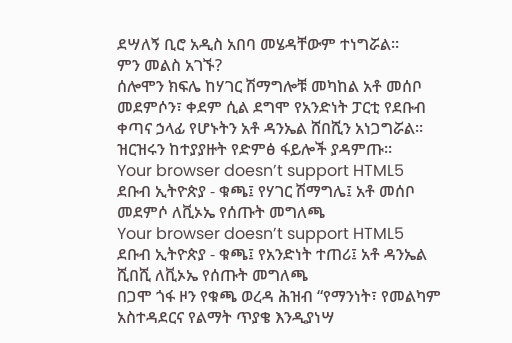ደሣለኝ ቢሮ አዲስ አበባ መሄዳቸውም ተነግሯል፡፡
ምን መልስ አገኙ?
ሰሎሞን ክፍሌ ከሃገር ሽማግሎቹ መካከል አቶ መሰቦ መደምሶን፣ ቀደም ሲል ደግሞ የአንድነት ፓርቲ የደቡብ ቀጣና ኃላፊ የሆኑትን አቶ ዳንኤል ሸበሺን አነጋግሯል፡፡
ዝርዝሩን ከተያያዙት የድምፅ ፋይሎች ያዳምጡ፡፡
Your browser doesn’t support HTML5
ደቡብ ኢትዮጵያ - ቁጫ፤ የሃገር ሽማግሌ፤ አቶ መሰቦ መደምሶ ለቪኦኤ የሰጡት መግለጫ
Your browser doesn’t support HTML5
ደቡብ ኢትዮጵያ - ቁጫ፤ የአንድነት ተጠሪ፤ አቶ ዳንኤል ሺበሺ ለቪኦኤ የሰጡት መግለጫ
በጋሞ ጎፋ ዞን የቁጫ ወረዳ ሕዝብ “የማንነት፣ የመልካም አስተዳደርና የልማት ጥያቄ እንዲያነሣ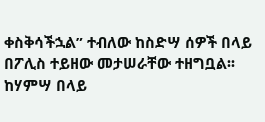ቀስቅሳችኋል” ተብለው ከስድሣ ሰዎች በላይ በፖሊስ ተይዘው መታሠራቸው ተዘግቧል፡፡
ከሃምሣ በላይ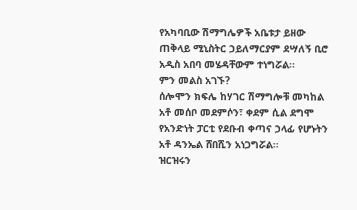የአካባቢው ሽማግሌዎች አቤቱታ ይዘው ጠቅላይ ሚኒስትር ኃይለማርያም ደሣለኝ ቢሮ አዲስ አበባ መሄዳቸውም ተነግሯል፡፡
ምን መልስ አገኙ?
ሰሎሞን ክፍሌ ከሃገር ሽማግሎቹ መካከል አቶ መሰቦ መደምሶን፣ ቀደም ሲል ደግሞ የአንድነት ፓርቲ የደቡብ ቀጣና ኃላፊ የሆኑትን አቶ ዳንኤል ሸበሺን አነጋግሯል፡፡
ዝርዝሩን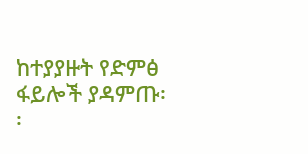ከተያያዙት የድምፅ ፋይሎች ያዳምጡ፡፡